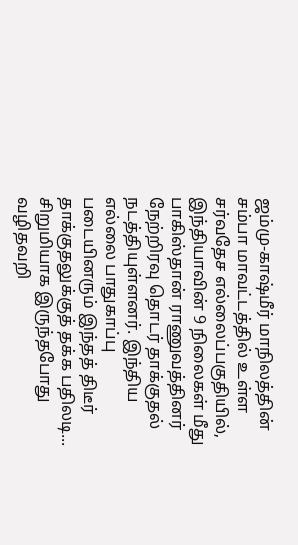ஜம்மு-காஷ்மீர் மாநிலத்தின் சம்பா மாவட்டத்தில் உள்ள சர்வதேச எல்லைப்பகுதியில், இந்தியாவின் 9 நிலைகள் மீது பாகிஸ்தான் ராணுவத்தினர் நேற்றிரவு தொடர் தாக்குதல் நடத்தியுள்ளனர். இந்திய எல்லை பாதுகாப்பு படையினரும் இந்தத் திடீர் தாக்குதலுக்குத் தக்க பதிலடி...
சிறுமியாக இருந்தபோது வழிதவறி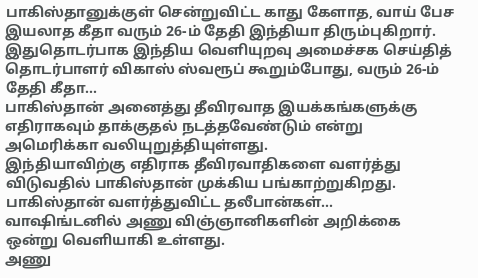பாகிஸ்தானுக்குள் சென்றுவிட்ட காது கேளாத, வாய் பேச இயலாத கீதா வரும் 26-ம் தேதி இந்தியா திரும்புகிறார்.
இதுதொடர்பாக இந்திய வெளியுறவு அமைச்சக செய்தித் தொடர்பாளர் விகாஸ் ஸ்வரூப் கூறும்போது, வரும் 26-ம் தேதி கீதா...
பாகிஸ்தான் அனைத்து தீவிரவாத இயக்கங்களுக்கு எதிராகவும் தாக்குதல் நடத்தவேண்டும் என்று அமெரிக்கா வலியுறுத்தியுள்ளது.
இந்தியாவிற்கு எதிராக தீவிரவாதிகளை வளர்த்து விடுவதில் பாகிஸ்தான் முக்கிய பங்காற்றுகிறது. பாகிஸ்தான் வளர்த்துவிட்ட தலீபான்கள்...
வாஷிங்டனில் அணு விஞ்ஞானிகளின் அறிக்கை ஒன்று வெளியாகி உள்ளது.
அணு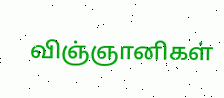விஞ்ஞானிகள்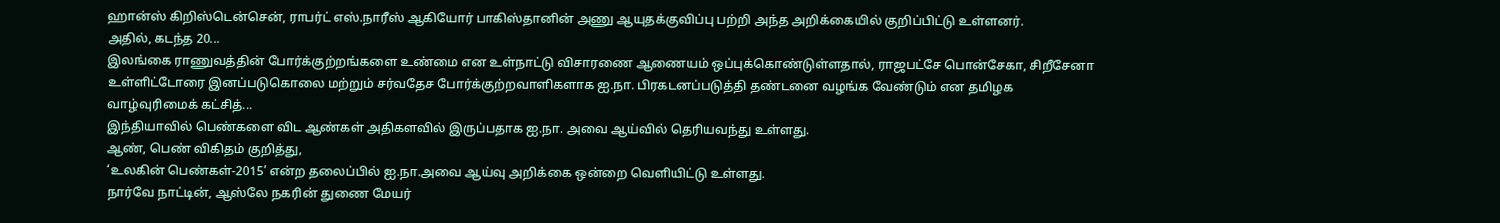ஹான்ஸ் கிறிஸ்டென்சென், ராபர்ட் எஸ்.நாரீஸ் ஆகியோர் பாகிஸ்தானின் அணு ஆயுதக்குவிப்பு பற்றி அந்த அறிக்கையில் குறிப்பிட்டு உள்ளனர்.
அதில், கடந்த 20...
இலங்கை ராணுவத்தின் போர்க்குற்றங்களை உண்மை என உள்நாட்டு விசாரணை ஆணையம் ஒப்புக்கொண்டுள்ளதால், ராஜபட்சே பொன்சேகா, சிறீசேனா உள்ளிட்டோரை இனப்படுகொலை மற்றும் சர்வதேச போர்க்குற்றவாளிகளாக ஐ.நா. பிரகடனப்படுத்தி தண்டனை வழங்க வேண்டும் என தமிழக வாழ்வுரிமைக் கட்சித்...
இந்தியாவில் பெண்களை விட ஆண்கள் அதிகளவில் இருப்பதாக ஐ.நா. அவை ஆய்வில் தெரியவந்து உள்ளது.
ஆண், பெண் விகிதம் குறித்து,
‘உலகின் பெண்கள்-2015’ என்ற தலைப்பில் ஐ.நா.அவை ஆய்வு அறிக்கை ஒன்றை வெளியிட்டு உள்ளது.
நார்வே நாட்டின், ஆஸ்லே நகரின் துணை மேயர்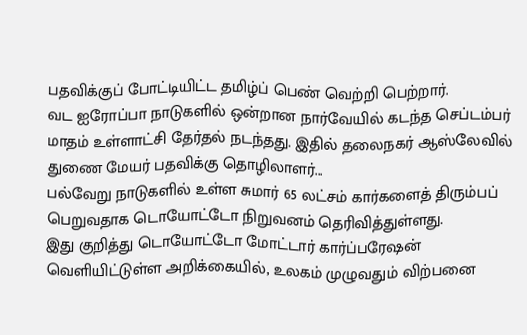பதவிக்குப் போட்டியிட்ட தமிழ்ப் பெண் வெற்றி பெற்றார்.
வட ஐரோப்பா நாடுகளில் ஒன்றான நார்வேயில் கடந்த செப்டம்பர் மாதம் உள்ளாட்சி தேர்தல் நடந்தது. இதில் தலைநகர் ஆஸ்லேவில் துணை மேயர் பதவிக்கு தொழிலாளர்...
பல்வேறு நாடுகளில் உள்ள சுமார் 65 லட்சம் கார்களைத் திரும்பப் பெறுவதாக டொயோட்டோ நிறுவனம் தெரிவித்துள்ளது.
இது குறித்து டொயோட்டோ மோட்டார் கார்ப்பரேஷன் வெளியிட்டுள்ள அறிக்கையில், உலகம் முழுவதும் விற்பனை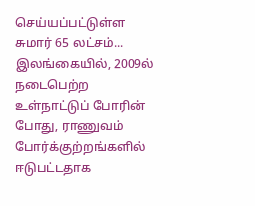செய்யப்பட்டுள்ள சுமார் 65 லட்சம்...
இலங்கையில், 2009ல் நடைபெற்ற உள்நாட்டுப் போரின் போது, ராணுவம் போர்க்குற்றங்களில் ஈடுபட்டதாக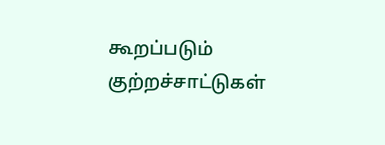கூறப்படும் குற்றச்சாட்டுகள்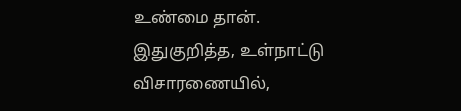உண்மை தான்.
இதுகுறித்த, உள்நாட்டு விசாரணையில்,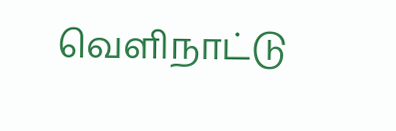வெளிநாட்டு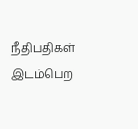நீதிபதிகள் இடம்பெற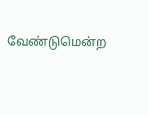வேண்டுமென்ற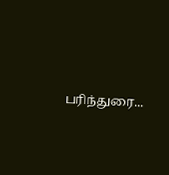பரிந்துரை...